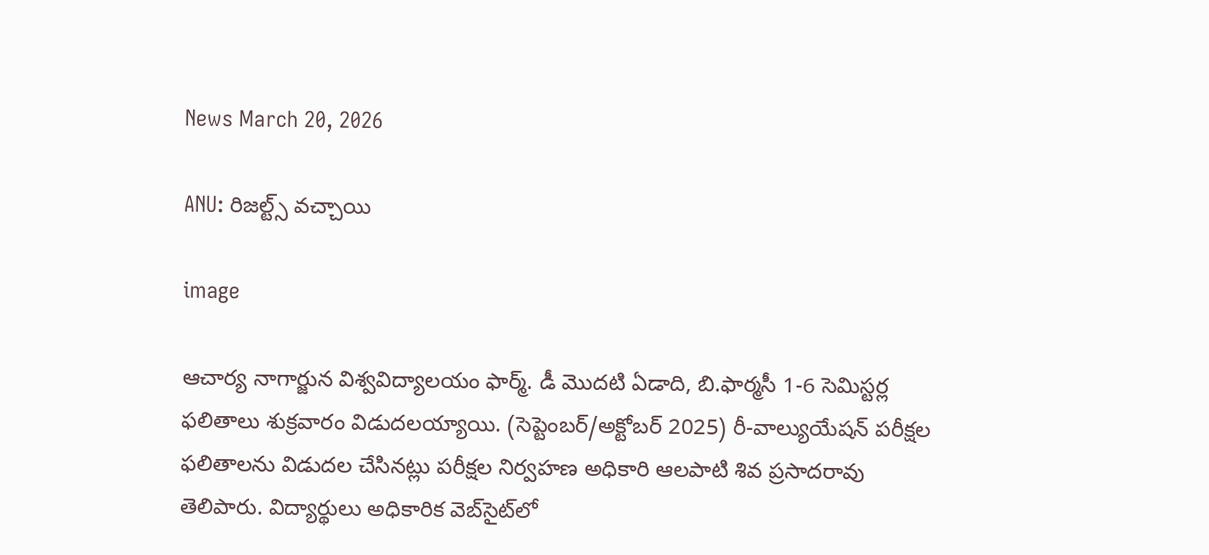News March 20, 2026

ANU: రిజల్ట్స్ వచ్చాయి

image

ఆచార్య నాగార్జున విశ్వవిద్యాలయం ఫార్మ్. డీ మొదటి ఏడాది, బి.ఫార్మసీ 1-6 సెమిస్టర్ల ఫలితాలు శుక్రవారం విడుదలయ్యాయి. (సెప్టెంబర్/అక్టోబర్ 2025) రీ-వాల్యుయేషన్ పరీక్షల ఫలితాలను విడుదల చేసినట్లు పరీక్షల నిర్వహణ అధికారి ఆలపాటి శివ ప్రసాదరావు తెలిపారు. విద్యార్థులు అధికారిక వెబ్‌సైట్‌లో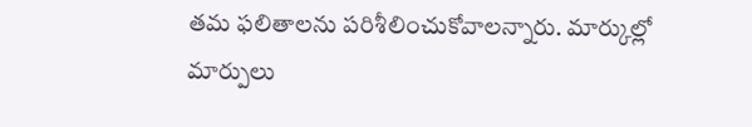తమ ఫలితాలను పరిశీలించుకోవాలన్నారు. మార్కుల్లో మార్పులు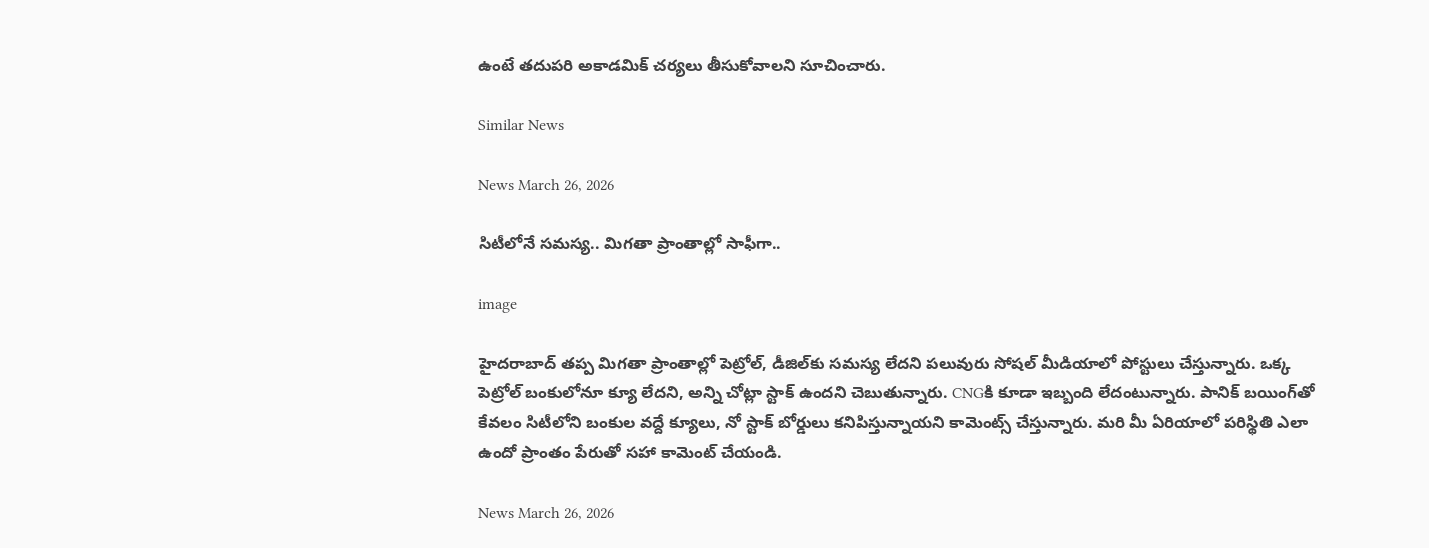ఉంటే తదుపరి అకాడమిక్ చర్యలు తీసుకోవాలని సూచించారు.

Similar News

News March 26, 2026

సిటీలోనే సమస్య.. మిగతా ప్రాంతాల్లో సాఫీగా..

image

హైదరాబాద్ తప్ప మిగతా ప్రాంతాల్లో పెట్రోల్, డీజిల్‌కు సమస్య లేదని పలువురు సోషల్ మీడియాలో పోస్టులు చేస్తున్నారు. ఒక్క పెట్రోల్ బంకులోనూ క్యూ లేదని, అన్ని చోట్లా స్టాక్ ఉందని చెబుతున్నారు. CNGకి కూడా ఇబ్బంది లేదంటున్నారు. పానిక్ బయింగ్‌తో కేవలం సిటీలోని బంకుల వద్దే క్యూలు, నో స్టాక్ బోర్డులు కనిపిస్తున్నాయని కామెంట్స్ చేస్తున్నారు. మరి మీ ఏరియాలో పరిస్థితి ఎలా ఉందో ప్రాంతం పేరుతో సహా కామెంట్ చేయండి.

News March 26, 2026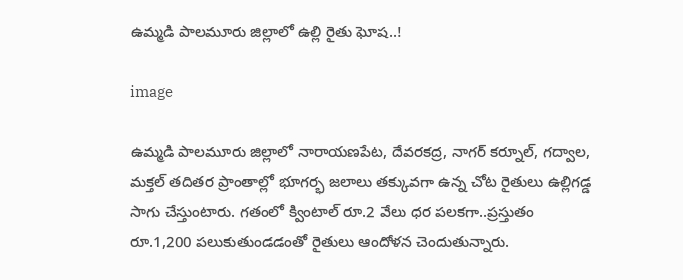ఉమ్మడి పాలమూరు జిల్లాలో ఉల్లి రైతు ఘోష..!

image

ఉమ్మడి పాలమూరు జిల్లాలో నారాయణపేట, దేవరకద్ర, నాగర్ కర్నూల్, గద్వాల, మక్తల్ తదితర ప్రాంతాల్లో భూగర్భ జలాలు తక్కువగా ఉన్న చోట రైతులు ఉల్లిగడ్డ సాగు చేస్తుంటారు. గతంలో క్వింటాల్ రూ.2 వేలు ధర పలకగా..ప్రస్తుతం రూ.1,200 పలుకుతుండడంతో రైతులు ఆందోళన చెందుతున్నారు.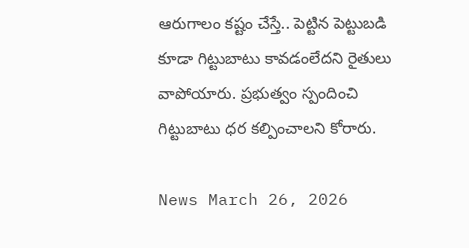ఆరుగాలం కష్టం చేస్తే.. పెట్టిన పెట్టుబడి కూడా గిట్టుబాటు కావడంలేదని రైతులు వాపోయారు. ప్రభుత్వం స్పందించి గిట్టుబాటు ధర కల్పించాలని కోరారు.

News March 26, 2026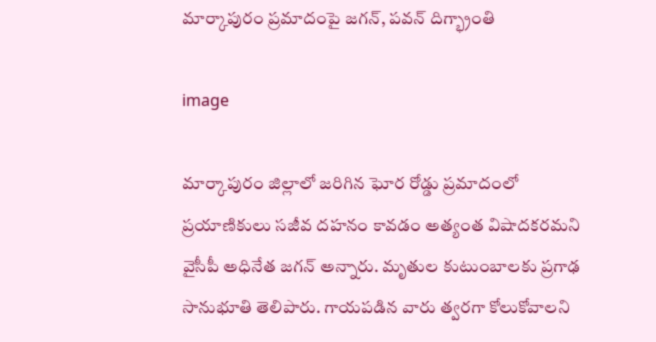మార్కాపురం ప్రమాదంపై జగన్, పవన్ దిగ్భ్రాంతి

image

మార్కాపురం జిల్లాలో జరిగిన ఘోర రోడ్డు ప్రమాదంలో ప్రయాణికులు సజీవ దహనం కావడం అత్యంత విషాదకరమని వైసీపీ అధినేత జగన్ అన్నారు. మృతుల కుటుంబాలకు ప్రగాఢ సానుభూతి తెలిపారు. గాయపడిన వారు త్వరగా కోలుకోవాలని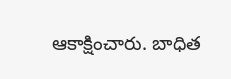ఆకాక్షించారు. బాధిత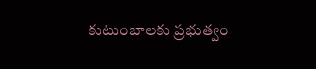కుటుంబాలకు ప్రభుత్వం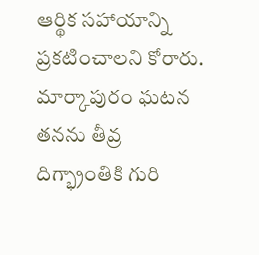ఆర్థిక సహాయాన్ని ప్రకటించాలని కోరారు. మార్కాపురం ఘటన తనను తీవ్ర దిగ్భ్రాంతికి గురి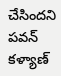చేసిందని పవన్ కళ్యాణ్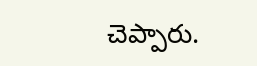చెప్పారు.